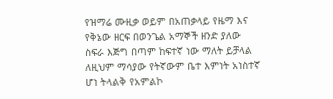የዝማሬ ሙዚቃ ወይም በአጠቃላይ የዜማ እና የቅኔው ዘርፍ በወንጌል አማኞች ዘንድ ያለው ስፍራ እጅግ በጣም ከፍተኛ ነው ማለት ይቻላል ለዚህም ማሳያው የትኛውም ቤተ እምነት አነስተኛ ሆነ ትላልቅ የአምልኮ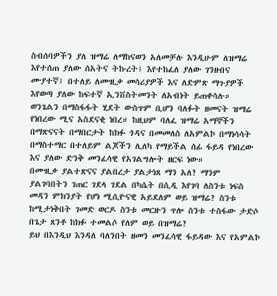ስብሰባዎችን ያለ ዝማሬ ለማከናወን አለመቻሉ እንዲሁም ለዝማሬ እየተሰጠ ያለው ሰአትና ትኩረት፤ እየተከፈለ ያለው ገንዘብና ሙያተኛ፤ በተለይ ለሙዚቃ መሳሪያዎች እና ለድምጽ ማጉያዎች እየወጣ ያለው ከፍተኛ ኢንቨስትመንት ለአብነት ይጠቀሳሉ።
ወንጌልን በማስፋፋት ሂደት ውስጥም ቢሆን ባለፉት ዘመናት ዝማሬ የነበረው ሚና አስደናቂ ነበረ። ከዚህም ባለፈ ዝማሬ አማኞችን በማጽናናት በማበርታት ከክፉ ጎዳና በመመለስ ለአምልኮ በማነሳሳት በማስተማር በተለይም ልጆችን ሊለካ የማይችል ሰፊ ፋይዳ የነበረው እና ያለው ድንቅ መንፈሳዊ የአገልግሎት ዘርፍ ነው።
በሙዚቃ ያልተጽናና ያልበረታ ያልታነጸ ማን አለ? ማንም ያልገባበትን ገጠር ገደላ ገደል በካሴት በሲዲ እየገባ ለስንቱ ነፍስ መዳን ምክንያት የሆነ ሚሲዮናዊ አይደለም ወይ ዝማሬ? ስንቱ ከሚታነቅበት ገመድ ወርዶ ስንቱ መርዙን ጥሎ ስንቱ ተስፋው ታድሶ በጌታ ጸንቶ ከክፉ ተመልሶ የለም ወይ በዝማሬ?
ይህ በእንዲህ እንዳለ ባለንበት ዘመን መንፈሳዊ ፋይዳው እና የአምልኮ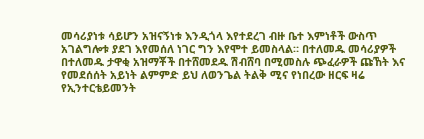መሳሪያነቱ ሳይሆን አዝናኝነቱ እንዲጎላ እየተደረገ ብዙ ቤተ እምነቶች ውስጥ አገልግሎቱ ያደገ እየመሰለ ነገር ግን እየሞተ ይመስላል። በተለመዱ መሳሪያዎች በተለመዱ ታዋቂ አዝማቾች በተሸመደዱ ሽብሸባ በሚመስሉ ጭፈራዎች ጩኸት እና የመደሰሰት አይነት ልምምድ ይህ ለወንጌል ትልቅ ሚና የነበረው ዘርፍ ዛሬ የኢንተርቴይመንት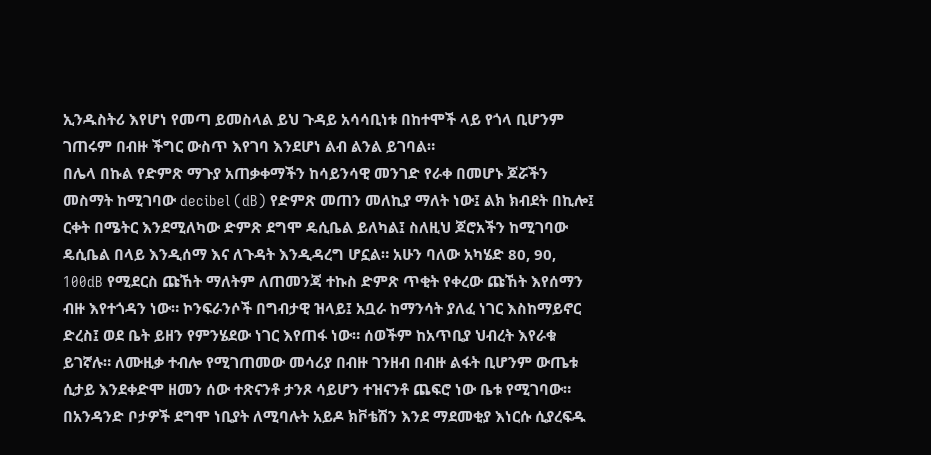ኢንዱስትሪ እየሆነ የመጣ ይመስላል ይህ ጉዳይ አሳሳቢነቱ በከተሞች ላይ የጎላ ቢሆንም ገጠሩም በብዙ ችግር ውስጥ እየገባ እንደሆነ ልብ ልንል ይገባል።
በሌላ በኩል የድምጽ ማጉያ አጠቃቀማችን ከሳይንሳዊ መንገድ የራቀ በመሆኑ ጆሯችን መስማት ከሚገባው decibel (dB) የድምጽ መጠን መለኪያ ማለት ነው፤ ልክ ክብደት በኪሎ፤ ርቀት በሜትር እንደሚለካው ድምጽ ደግሞ ዴሲቤል ይለካል፤ ስለዚህ ጆሮአችን ከሚገባው ዴሲቤል በላይ እንዲሰማ እና ለጉዳት እንዲዳረግ ሆኗል። አሁን ባለው አካሄድ 80, 90, 100dB የሚደርስ ጩኸት ማለትም ለጠመንጃ ተኩስ ድምጽ ጥቂት የቀረው ጩኸት እየሰማን ብዙ እየተጎዳን ነው። ኮንፍራንሶች በግብታዊ ዝላይ፤ አቧራ ከማንሳት ያለፈ ነገር እስከማይኖር ድረስ፤ ወደ ቤት ይዘን የምንሄደው ነገር እየጠፋ ነው። ሰወችም ከአጥቢያ ህብረት እየራቁ ይገኛሉ። ለሙዚቃ ተብሎ የሚገጠመው መሳሪያ በብዙ ገንዘብ በብዙ ልፋት ቢሆንም ውጤቱ ሲታይ እንደቀድሞ ዘመን ሰው ተጽናንቶ ታንጾ ሳይሆን ተዝናንቶ ጨፍሮ ነው ቤቱ የሚገባው። በአንዳንድ ቦታዎች ደግሞ ነቢያት ለሚባሉት አይዶ ክቮቴሽን እንደ ማደመቂያ እነርሱ ሲያረፍዱ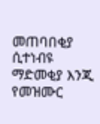መጠባበቂያ ሲተነብዩ ማድመቂያ እንጂ የመዝሙር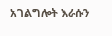አገልግሎት እራሱን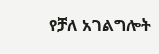የቻለ አገልግሎት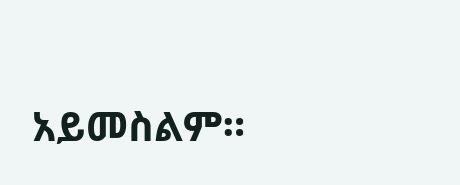አይመስልም።